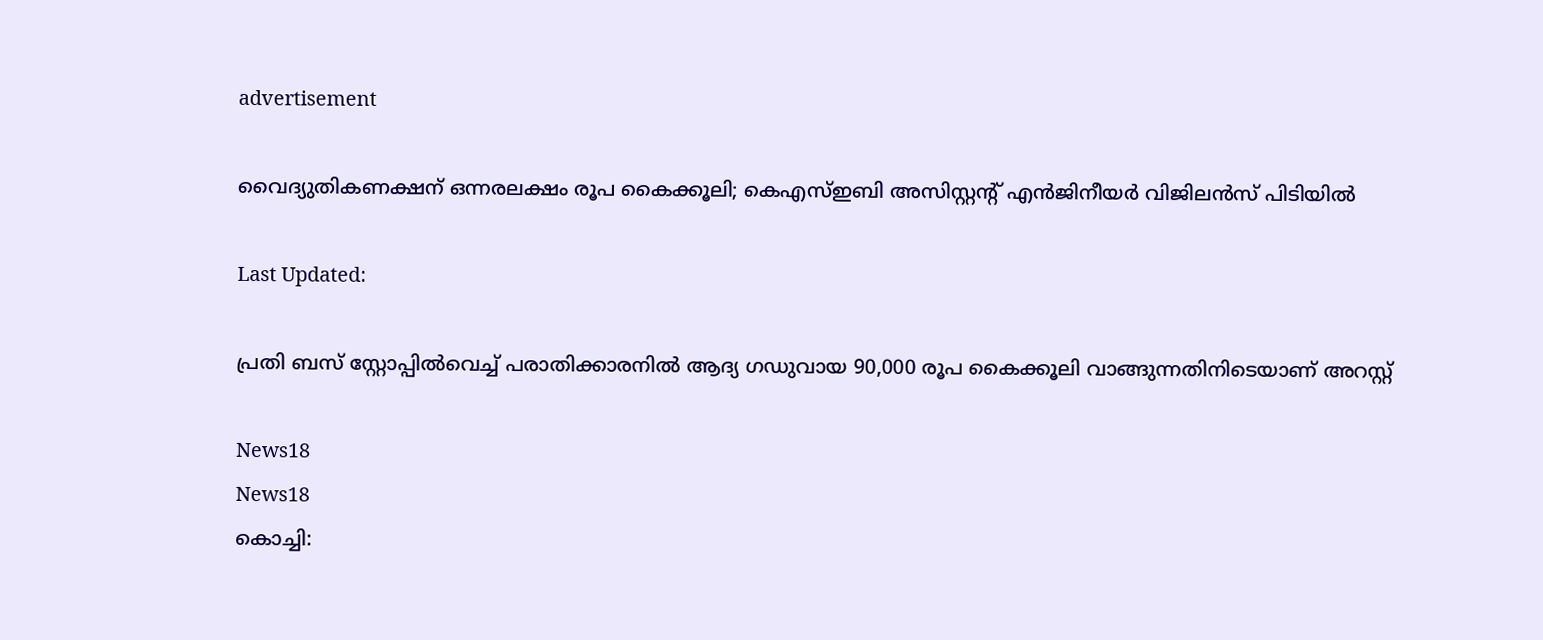advertisement

വൈദ്യുതികണക്ഷന് ഒന്നരലക്ഷം രൂപ കൈക്കൂലി; കെഎസ്ഇബി അസിസ്റ്റന്റ് എന്‍ജിനീയര്‍ വിജിലൻസ് പിടിയിൽ

Last Updated:

പ്രതി ബസ് സ്റ്റോപ്പിൽവെച്ച് പരാതിക്കാരനിൽ ആദ്യ ഗഡുവായ 90,000 രൂപ കൈക്കൂലി വാങ്ങുന്നതിനിടെയാണ് അറസ്റ്റ്

News18
News18
കൊച്ചി: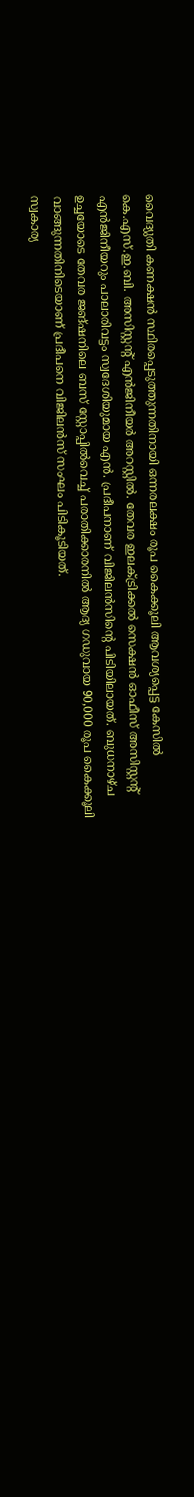വൈദ്യുതി കണക്ഷൻ സ്ഥിരപ്പെടുത്തുന്നതിനായി ഒന്നരലക്ഷം രൂപ കൈക്കൂലി ആവശ്യപ്പെട്ട കേസിൽ കെ.എസ്.ഇ.ബി. അസിസ്റ്റന്റ് എൻജിനീയർ അറസ്റ്റിൽ. തേവര ഇലക്ട്രിക്കൽ സെക്ഷൻ ഓഫീസ് അസിസ്റ്റന്റ് എൻജിനീയറും പാലാരിവട്ടം സ്വദേശിയുമായ എൻ. പ്രദീപനാണ് വിജിലൻസിന്റെ പിടിയിലായത്. ബുധനാഴ്ച ഉച്ചയോടെ തേവര ജങ്ഷനിലെ ബസ് സ്റ്റോപ്പിൽവെച്ച് പരാതിക്കാരനിൽ ആദ്യ ഗഡുവായ 90,000 രൂപ കൈക്കൂലി വാങ്ങുന്നതിനിടെയാണ് പ്രദീപനെ വിജിലൻസ് സംഘം പിടികൂടിയത്.
സ്വകാര്യ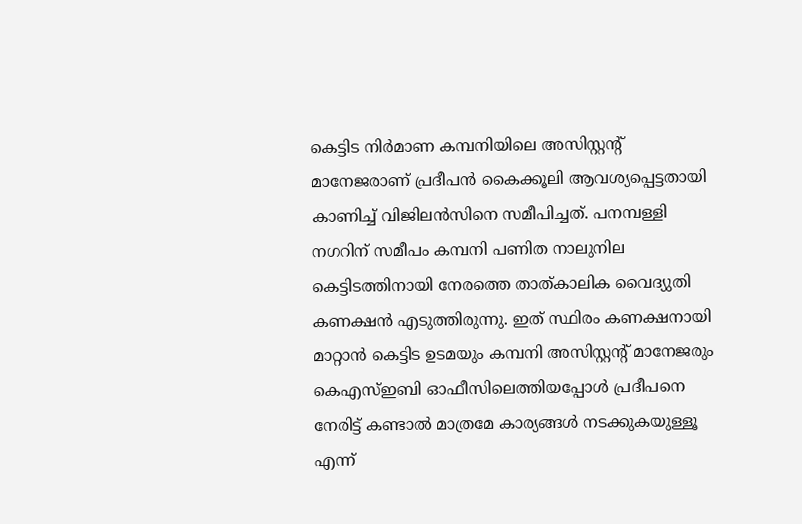കെട്ടിട നിർമാണ കമ്പനിയിലെ അസിസ്റ്റന്റ് മാനേജരാണ് പ്രദീപൻ കൈക്കൂലി ആവശ്യപ്പെട്ടതായി കാണിച്ച് വിജിലൻസിനെ സമീപിച്ചത്. പനമ്പള്ളി നഗറിന് സമീപം കമ്പനി പണിത നാലുനില കെട്ടിടത്തിനായി നേരത്തെ താത്കാലിക വൈദ്യുതി കണക്ഷൻ എടുത്തിരുന്നു. ഇത് സ്ഥിരം കണക്ഷനായി മാറ്റാൻ കെട്ടിട ഉടമയും കമ്പനി അസിസ്റ്റന്റ് മാനേജരും കെഎസ്ഇബി ഓഫീസിലെത്തിയപ്പോൾ പ്രദീപനെ നേരിട്ട് കണ്ടാൽ മാത്രമേ കാര്യങ്ങൾ നടക്കുകയുള്ളൂ എന്ന്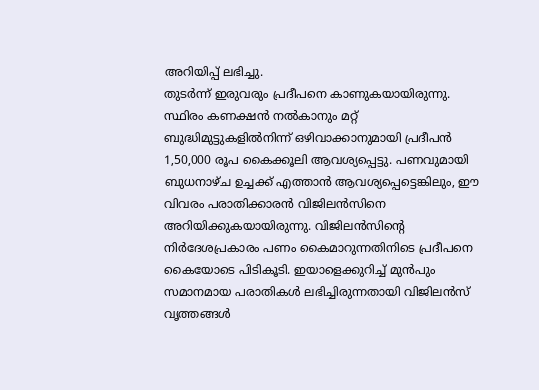അറിയിപ്പ് ലഭിച്ചു.
തുടർന്ന് ഇരുവരും പ്രദീപനെ കാണുകയായിരുന്നു. സ്ഥിരം കണക്ഷൻ നൽകാനും മറ്റ് ബുദ്ധിമുട്ടുകളിൽനിന്ന് ഒഴിവാക്കാനുമായി പ്രദീപൻ 1,50,000 രൂപ കൈക്കൂലി ആവശ്യപ്പെട്ടു. പണവുമായി ബുധനാഴ്ച ഉച്ചക്ക് എത്താൻ ആവശ്യപ്പെട്ടെങ്കിലും, ഈ വിവരം പരാതിക്കാരൻ വിജിലൻസിനെ അറിയിക്കുകയായിരുന്നു. വിജിലൻസിന്റെ നിർദേശപ്രകാരം പണം കൈമാറുന്നതിനിടെ പ്രദീപനെ കൈയോടെ പിടികൂടി. ഇയാളെക്കുറിച്ച് മുൻപും സമാനമായ പരാതികൾ ലഭിച്ചിരുന്നതായി വിജിലൻസ് വൃത്തങ്ങൾ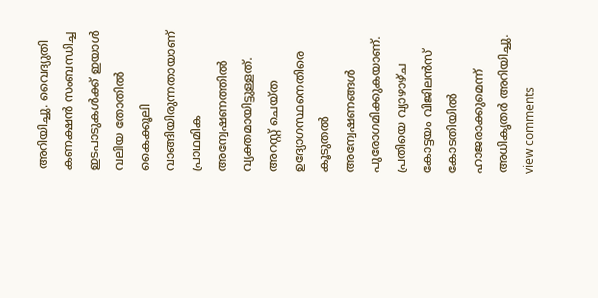അറിയിച്ചു. വൈദ്യുതി കണക്ഷൻ സംബന്ധിച്ച ഇടപാടുകൾക്ക് ഇയാൾ വലിയ തോതിൽ കൈക്കൂലി വാങ്ങിയിരുന്നതായാണ് പ്രാഥമിക അന്വേഷണത്തിൽ വ്യക്തമായിട്ടുള്ളത്. അറസ്റ്റ് ചെയ്ത ഉദ്യോഗസ്ഥനെതിരെ കൂടുതൽ അന്വേഷണങ്ങൾ പുരോഗമിക്കുകയാണ്. പ്രതിയെ വ്യാഴാഴ്ച കോട്ടയം വിജിലൻസ് കോടതിയിൽ ഹാജരാക്കുമെന്ന് അധികൃതർ അറിയിച്ചു.
view comments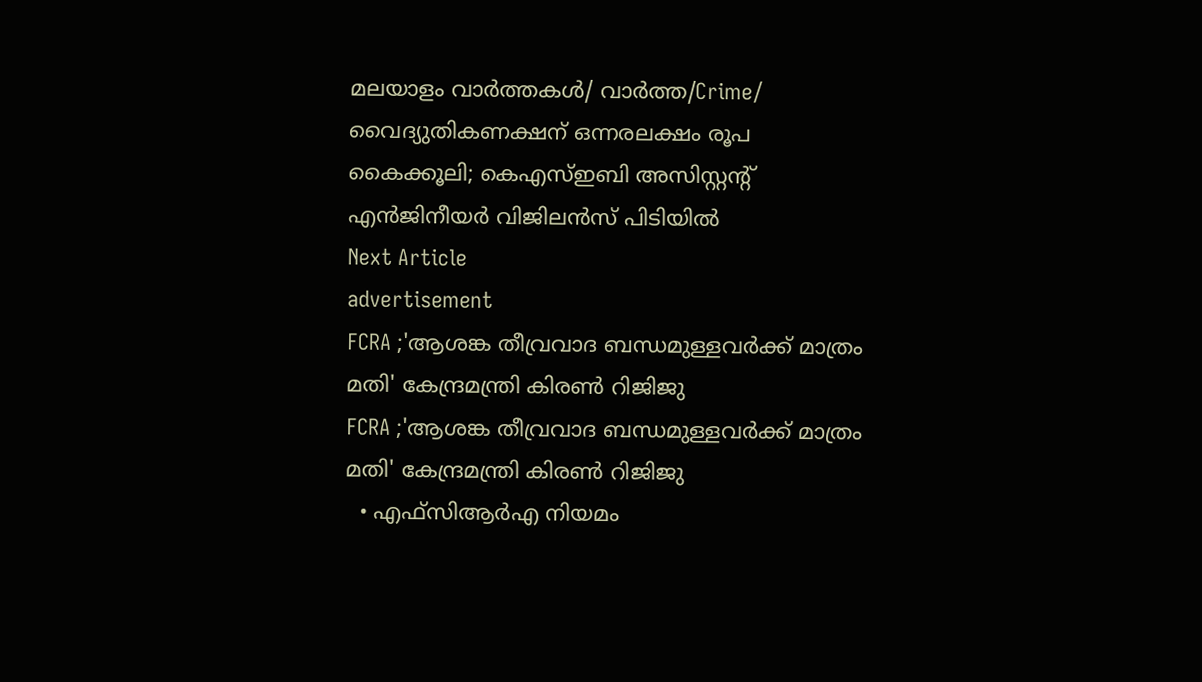മലയാളം വാർത്തകൾ/ വാർത്ത/Crime/
വൈദ്യുതികണക്ഷന് ഒന്നരലക്ഷം രൂപ കൈക്കൂലി; കെഎസ്ഇബി അസിസ്റ്റന്റ് എന്‍ജിനീയര്‍ വിജിലൻസ് പിടിയിൽ
Next Article
advertisement
FCRA ;'ആശങ്ക തീവ്രവാദ ബന്ധമുള്ളവർക്ക് മാത്രം മതി' കേന്ദ്രമന്ത്രി കിരണ്‍ റിജിജു
FCRA ;'ആശങ്ക തീവ്രവാദ ബന്ധമുള്ളവർക്ക് മാത്രം മതി' കേന്ദ്രമന്ത്രി കിരണ്‍ റിജിജു
  • എഫ്‌സിആർഎ നിയമം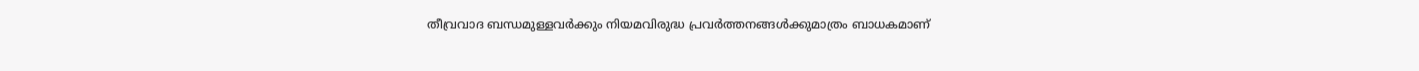തീവ്രവാദ ബന്ധമുള്ളവർക്കും നിയമവിരുദ്ധ പ്രവർത്തനങ്ങൾക്കുമാത്രം ബാധകമാണ്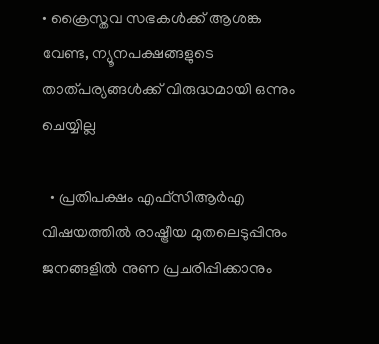• ക്രൈസ്തവ സഭകൾക്ക് ആശങ്ക വേണ്ട, ന്യൂനപക്ഷങ്ങളുടെ താത്പര്യങ്ങൾക്ക് വിരുദ്ധമായി ഒന്നും ചെയ്യില്ല

  • പ്രതിപക്ഷം എഫ്‌സിആർഎ വിഷയത്തിൽ രാഷ്ട്രീയ മുതലെടുപ്പിനും ജനങ്ങളിൽ നുണ പ്രചരിപ്പിക്കാനും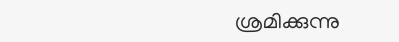ശ്രമിക്കുന്നു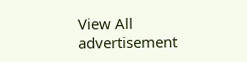View All
advertisement